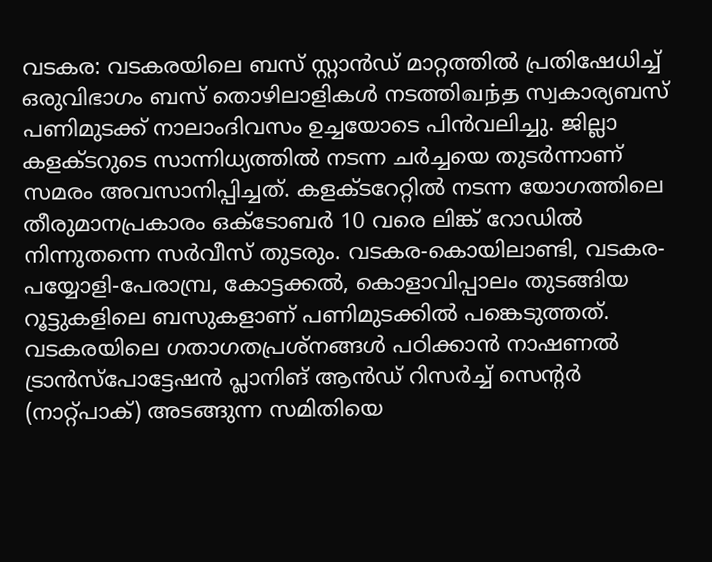വടകര: വടകരയിലെ ബസ് സ്റ്റാൻഡ് മാറ്റത്തിൽ പ്രതിഷേധിച്ച് ഒരുവിഭാഗം ബസ് തൊഴിലാളികൾ നടത്തിவந்த സ്വകാര്യബസ് പണിമുടക്ക് നാലാംദിവസം ഉച്ചയോടെ പിൻവലിച്ചു. ജില്ലാ കളക്ടറുടെ സാന്നിധ്യത്തിൽ നടന്ന ചർച്ചയെ തുടർന്നാണ് സമരം അവസാനിപ്പിച്ചത്. കളക്ടറേറ്റിൽ നടന്ന യോഗത്തിലെ തീരുമാനപ്രകാരം ഒക്ടോബർ 10 വരെ ലിങ്ക് റോഡിൽ നിന്നുതന്നെ സർവീസ് തുടരും. വടകര-കൊയിലാണ്ടി, വടകര-പയ്യോളി-പേരാമ്പ്ര, കോട്ടക്കൽ, കൊളാവിപ്പാലം തുടങ്ങിയ റൂട്ടുകളിലെ ബസുകളാണ് പണിമുടക്കിൽ പങ്കെടുത്തത്.
വടകരയിലെ ഗതാഗതപ്രശ്നങ്ങൾ പഠിക്കാൻ നാഷണൽ ട്രാൻസ്പോട്ടേഷൻ പ്ലാനിങ് ആൻഡ് റിസർച്ച് സെന്റർ (നാറ്റ്പാക്) അടങ്ങുന്ന സമിതിയെ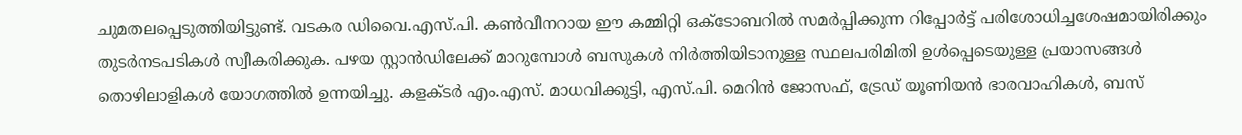ചുമതലപ്പെടുത്തിയിട്ടുണ്ട്. വടകര ഡിവൈ.എസ്.പി. കൺവീനറായ ഈ കമ്മിറ്റി ഒക്ടോബറിൽ സമർപ്പിക്കുന്ന റിപ്പോർട്ട് പരിശോധിച്ചശേഷമായിരിക്കും തുടർനടപടികൾ സ്വീകരിക്കുക. പഴയ സ്റ്റാൻഡിലേക്ക് മാറുമ്പോൾ ബസുകൾ നിർത്തിയിടാനുള്ള സ്ഥലപരിമിതി ഉൾപ്പെടെയുള്ള പ്രയാസങ്ങൾ തൊഴിലാളികൾ യോഗത്തിൽ ഉന്നയിച്ചു. കളക്ടർ എം.എസ്. മാധവിക്കുട്ടി, എസ്.പി. മെറിൻ ജോസഫ്, ട്രേഡ് യൂണിയൻ ഭാരവാഹികൾ, ബസ്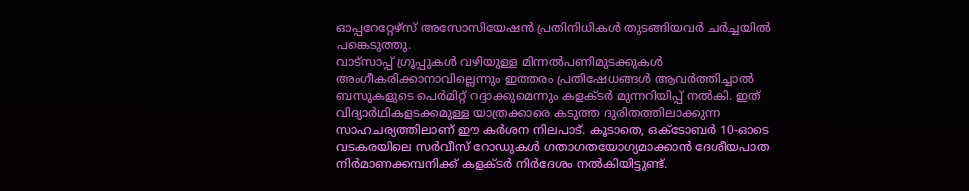ഓപ്പറേറ്റേഴ്സ് അസോസിയേഷൻ പ്രതിനിധികൾ തുടങ്ങിയവർ ചർച്ചയിൽ പങ്കെടുത്തു.
വാട്സാപ്പ് ഗ്രൂപ്പുകൾ വഴിയുള്ള മിന്നൽപണിമുടക്കുകൾ അംഗീകരിക്കാനാവില്ലെന്നും ഇത്തരം പ്രതിഷേധങ്ങൾ ആവർത്തിച്ചാൽ ബസുകളുടെ പെർമിറ്റ് റദ്ദാക്കുമെന്നും കളക്ടർ മുന്നറിയിപ്പ് നൽകി. ഇത് വിദ്യാർഥികളടക്കമുള്ള യാത്രക്കാരെ കടുത്ത ദുരിതത്തിലാക്കുന്ന സാഹചര്യത്തിലാണ് ഈ കർശന നിലപാട്. കൂടാതെ, ഒക്ടോബർ 10-ഓടെ വടകരയിലെ സർവീസ് റോഡുകൾ ഗതാഗതയോഗ്യമാക്കാൻ ദേശീയപാത നിർമാണക്കമ്പനിക്ക് കളക്ടർ നിർദേശം നൽകിയിട്ടുണ്ട്.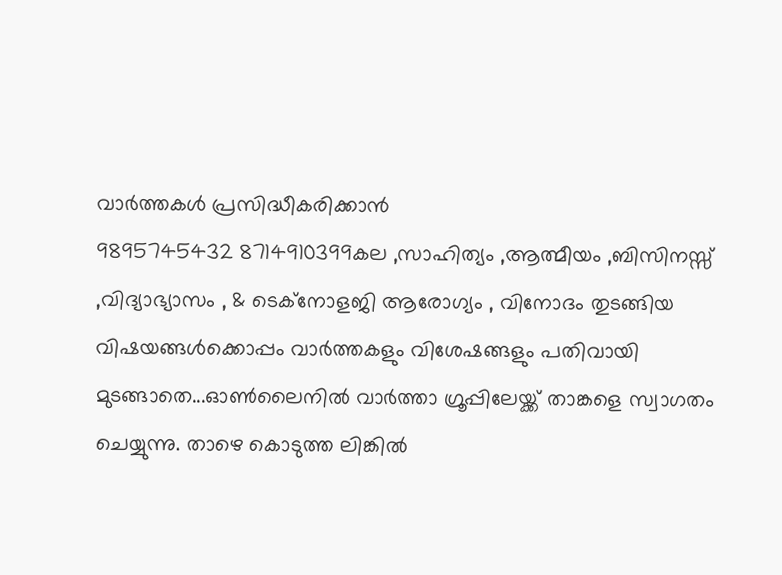വാർത്തകൾ പ്രസിദ്ധീകരിക്കാൻ
9895745432 8714910399കല ,സാഹിത്യം ,ആത്മീയം ,ബിസിനസ്സ് ,വിദ്യാഭ്യാസം , & ടെക്നോളജി ആരോഗ്യം , വിനോദം തുടങ്ങിയ വിഷയങ്ങൾക്കൊപ്പം വാർത്തകളും വിശേഷങ്ങളും പതിവായി മുടങ്ങാതെ...ഓൺലൈനിൽ വാർത്താ ഗ്രൂപ്പിലേയ്ക്ക് താങ്കളെ സ്വാഗതം ചെയ്യുന്നു. താഴെ കൊടുത്ത ലിങ്കിൽ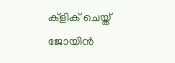ക്ളിക് ചെയ്ത് ജോയിൻ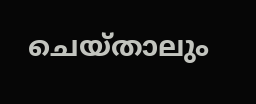ചെയ്താലും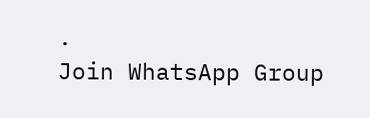.
Join WhatsApp Group